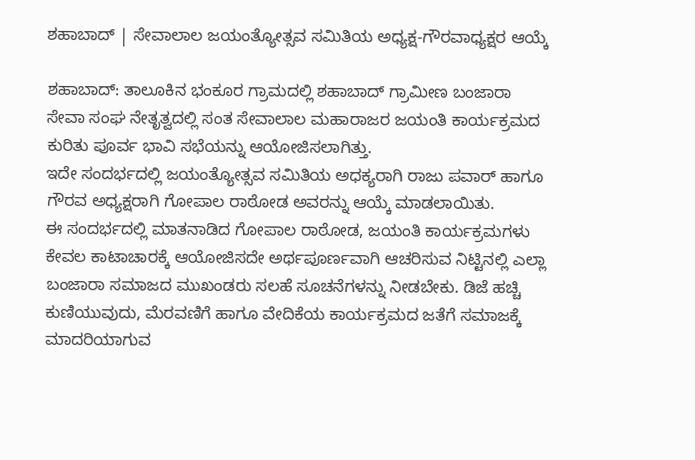ಶಹಾಬಾದ್ | ಸೇವಾಲಾಲ ಜಯಂತ್ಯೋತ್ಸವ ಸಮಿತಿಯ ಅಧ್ಯಕ್ಷ-ಗೌರವಾಧ್ಯಕ್ಷರ ಆಯ್ಕೆ

ಶಹಾಬಾದ್: ತಾಲೂಕಿನ ಭಂಕೂರ ಗ್ರಾಮದಲ್ಲಿ ಶಹಾಬಾದ್ ಗ್ರಾಮೀಣ ಬಂಜಾರಾ ಸೇವಾ ಸಂಘ ನೇತೃತ್ವದಲ್ಲಿ ಸಂತ ಸೇವಾಲಾಲ ಮಹಾರಾಜರ ಜಯಂತಿ ಕಾರ್ಯಕ್ರಮದ ಕುರಿತು ಪೂರ್ವ ಭಾವಿ ಸಭೆಯನ್ನು ಆಯೋಜಿಸಲಾಗಿತ್ತು.
ಇದೇ ಸಂದರ್ಭದಲ್ಲಿ ಜಯಂತ್ಯೋತ್ಸವ ಸಮಿತಿಯ ಅಧಕ್ಯರಾಗಿ ರಾಜು ಪವಾರ್ ಹಾಗೂ ಗೌರವ ಅಧ್ಯಕ್ಷರಾಗಿ ಗೋಪಾಲ ರಾಠೋಡ ಅವರನ್ನು ಆಯ್ಕೆ ಮಾಡಲಾಯಿತು.
ಈ ಸಂದರ್ಭದಲ್ಲಿ ಮಾತನಾಡಿದ ಗೋಪಾಲ ರಾಠೋಡ, ಜಯಂತಿ ಕಾರ್ಯಕ್ರಮಗಳು ಕೇವಲ ಕಾಟಾಚಾರಕ್ಕೆ ಆಯೋಜಿಸದೇ ಅರ್ಥಪೂರ್ಣವಾಗಿ ಆಚರಿಸುವ ನಿಟ್ಟಿನಲ್ಲಿ ಎಲ್ಲಾ ಬಂಜಾರಾ ಸಮಾಜದ ಮುಖಂಡರು ಸಲಹೆ ಸೂಚನೆಗಳನ್ನು ನೀಡಬೇಕು. ಡಿಜೆ ಹಚ್ಚಿ ಕುಣಿಯುವುದು, ಮೆರವಣಿಗೆ ಹಾಗೂ ವೇದಿಕೆಯ ಕಾರ್ಯಕ್ರಮದ ಜತೆಗೆ ಸಮಾಜಕ್ಕೆ ಮಾದರಿಯಾಗುವ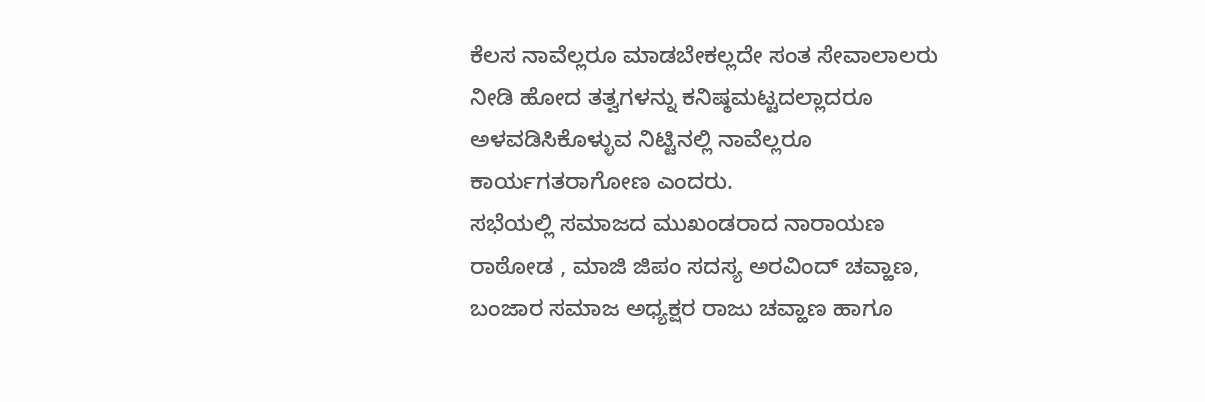ಕೆಲಸ ನಾವೆಲ್ಲರೂ ಮಾಡಬೇಕಲ್ಲದೇ ಸಂತ ಸೇವಾಲಾಲರು ನೀಡಿ ಹೋದ ತತ್ವಗಳನ್ನು ಕನಿಷ್ಠಮಟ್ಟದಲ್ಲಾದರೂ ಅಳವಡಿಸಿಕೊಳ್ಳುವ ನಿಟ್ಟಿನಲ್ಲಿ ನಾವೆಲ್ಲರೂ ಕಾರ್ಯಗತರಾಗೋಣ ಎಂದರು.
ಸಭೆಯಲ್ಲಿ ಸಮಾಜದ ಮುಖಂಡರಾದ ನಾರಾಯಣ ರಾಠೋಡ , ಮಾಜಿ ಜಿಪಂ ಸದಸ್ಯ ಅರವಿಂದ್ ಚವ್ಹಾಣ, ಬಂಜಾರ ಸಮಾಜ ಅಧ್ಯಕ್ಷರ ರಾಜು ಚವ್ಹಾಣ ಹಾಗೂ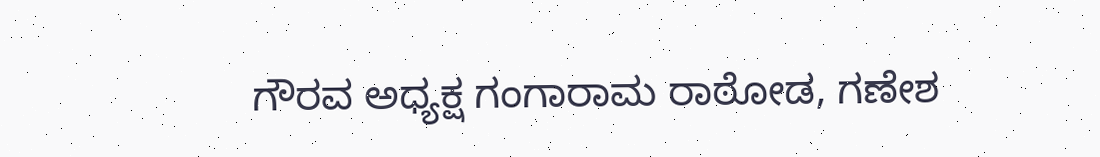ಗೌರವ ಅಧ್ಯಕ್ಷ ಗಂಗಾರಾಮ ರಾಠೋಡ, ಗಣೇಶ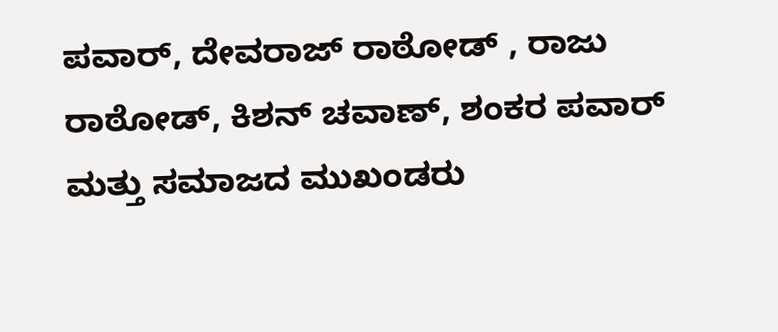ಪವಾರ್, ದೇವರಾಜ್ ರಾಠೋಡ್ , ರಾಜು ರಾಠೋಡ್, ಕಿಶನ್ ಚವಾಣ್, ಶಂಕರ ಪವಾರ್ ಮತ್ತು ಸಮಾಜದ ಮುಖಂಡರು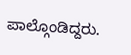ಪಾಲ್ಗೊಂಡಿದ್ದರು.